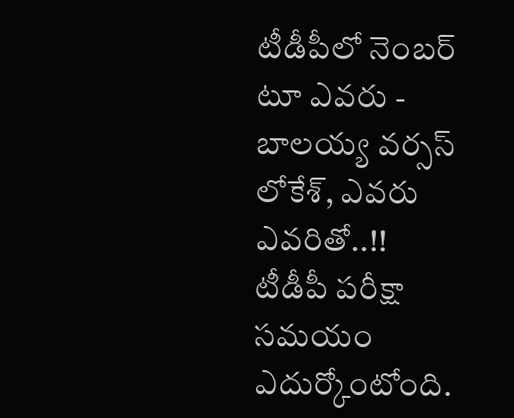టీడీపీలో నెంబర్ టూ ఎవరు - బాలయ్య వర్సస్ లోకేశ్, ఎవరు ఎవరితో..!!
టీడీపీ పరీక్షా సమయం ఎదుర్కోంటోంది.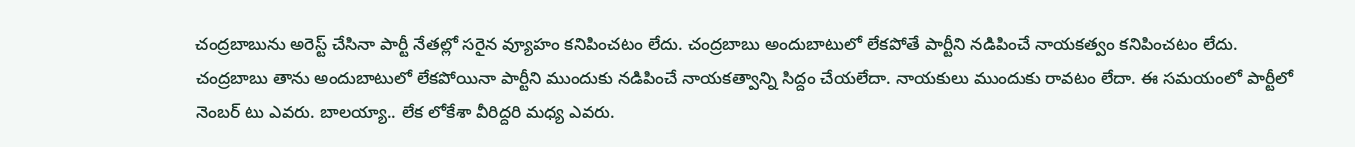చంద్రబాబును అరెస్ట్ చేసినా పార్టీ నేతల్లో సరైన వ్యూహం కనిపించటం లేదు. చంద్రబాబు అందుబాటులో లేకపోతే పార్టీని నడిపించే నాయకత్వం కనిపించటం లేదు. చంద్రబాబు తాను అందుబాటులో లేకపోయినా పార్టీని ముందుకు నడిపించే నాయకత్వాన్ని సిద్దం చేయలేదా. నాయకులు ముందుకు రావటం లేదా. ఈ సమయంలో పార్టీలో నెంబర్ టు ఎవరు. బాలయ్యా.. లేక లోకేశా వీరిద్దరి మధ్య ఎవరు.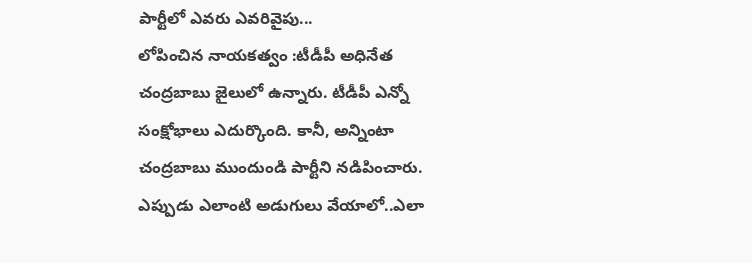పార్టీలో ఎవరు ఎవరివైపు...
లోపించిన నాయకత్వం :టీడీపీ అధినేత చంద్రబాబు జైలులో ఉన్నారు. టీడీపీ ఎన్నో సంక్షోభాలు ఎదుర్కొంది. కానీ, అన్నింటా చంద్రబాబు ముందుండి పార్టీని నడిపించారు. ఎప్పుడు ఎలాంటి అడుగులు వేయాలో..ఎలా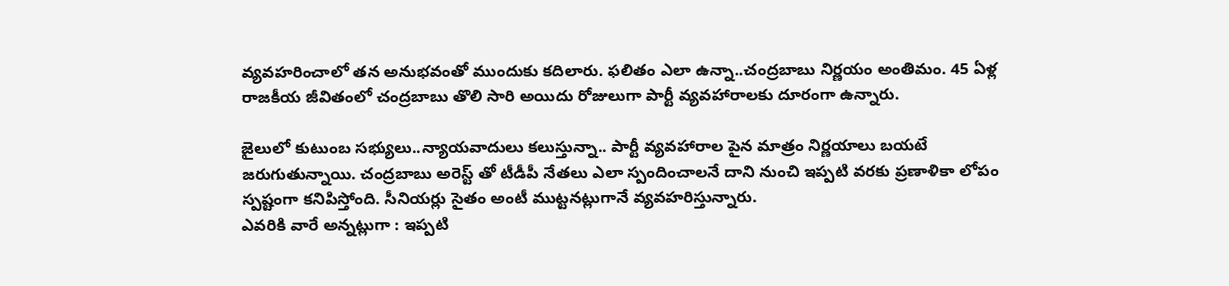వ్యవహరించాలో తన అనుభవంతో ముందుకు కదిలారు. ఫలితం ఎలా ఉన్నా..చంద్రబాబు నిర్ణయం అంతిమం. 45 ఏళ్ల రాజకీయ జీవితంలో చంద్రబాబు తొలి సారి అయిదు రోజులుగా పార్టీ వ్యవహారాలకు దూరంగా ఉన్నారు.

జైలులో కుటుంబ సభ్యులు..న్యాయవాదులు కలుస్తున్నా.. పార్టీ వ్యవహారాల పైన మాత్రం నిర్ణయాలు బయటే జరుగుతున్నాయి. చంద్రబాబు అరెస్ట్ తో టీడీపీ నేతలు ఎలా స్పందించాలనే దాని నుంచి ఇప్పటి వరకు ప్రణాళికా లోపం స్పష్టంగా కనిపిస్తోంది. సీనియర్లు సైతం అంటీ ముట్టనట్లుగానే వ్యవహరిస్తున్నారు.
ఎవరికి వారే అన్నట్లుగా : ఇప్పటి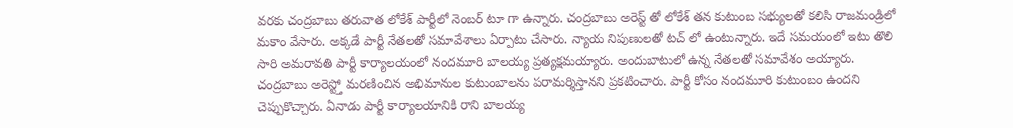వరకు చంద్రబాబు తరువాత లోకేశ్ పార్టీలో నెంబర్ టూ గా ఉన్నారు. చంద్రబాబు అరెస్ట్ తో లోకేశ్ తన కుటుంబ సభ్యులతో కలిసి రాజమండ్రిలో మకాం వేసారు. అక్కడే పార్టీ నేతలతో సమావేశాలు ఏర్పాటు చేసారు. న్యాయ నిపుణులతో టచ్ లో ఉంటున్నారు. ఇదే సమయంలో ఇటు తొలి సారి అమరావతి పార్టీ కార్యాలయంలో నందమూరి బాలయ్య ప్రత్యక్షమయ్యారు. అందుబాటులో ఉన్న నేతలతో సమావేశం అయ్యారు.
చంద్రబాబు అరెస్ట్తో మరణించిన అభిమానుల కుటుంబాలను పరామర్శిస్తానని ప్రకటించారు. పార్టీ కోసం నందమూరి కుటుంబం ఉందని చెప్పుకొచ్చారు. ఏనాడు పార్టీ కార్యాలయానికి రాని బాలయ్య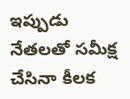ఇప్పుడు నేతలతో సమీక్ష చేసినా కీలక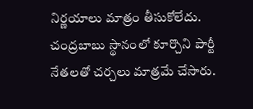నిర్ణయాలు మాత్రం తీసుకోలేదు. చంద్రబాబు స్థానంలో కూర్చొని పార్టీ నేతలతో చర్చలు మాత్రమే చేసారు.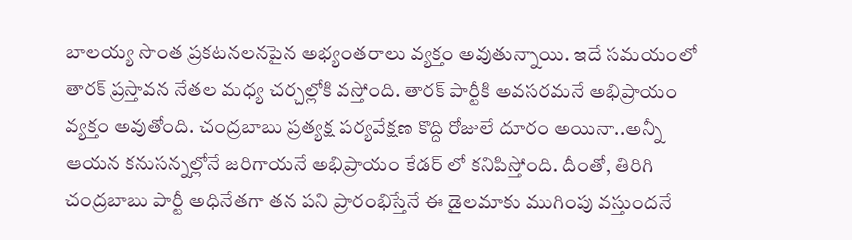బాలయ్య సొంత ప్రకటనలనపైన అభ్యంతరాలు వ్యక్తం అవుతున్నాయి. ఇదే సమయంలో తారక్ ప్రస్తావన నేతల మధ్య చర్చల్లోకి వస్తోంది. తారక్ పార్టీకి అవసరమనే అభిప్రాయం వ్యక్తం అవుతోంది. చంద్రబాబు ప్రత్యక్ష పర్యవేక్షణ కొద్ది రోజులే దూరం అయినా..అన్నీ ఆయన కనుసన్నల్లోనే జరిగాయనే అభిప్రాయం కేడర్ లో కనిపిస్తోంది. దీంతో, తిరిగి చంద్రబాబు పార్టీ అధినేతగా తన పని ప్రారంభిస్తేనే ఈ డైలమాకు ముగింపు వస్తుందనే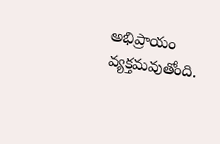అభిప్రాయం వ్యక్తమవుతోంది.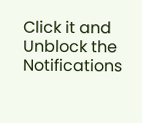Click it and Unblock the Notifications